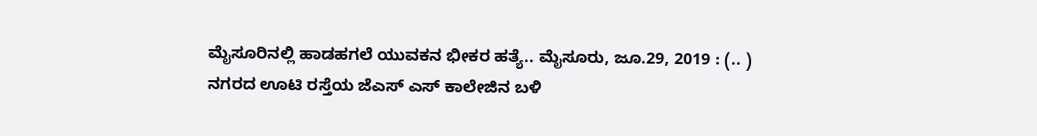ಮೈಸೂರಿನಲ್ಲಿ ಹಾಡಹಗಲೆ ಯುವಕನ ಭೀಕರ ಹತ್ಯೆ.. ಮೈಸೂರು, ಜೂ.29, 2019 : (.. ) ನಗರದ ಊಟಿ ರಸ್ತೆಯ ಜೆಎಸ್ ಎಸ್ ಕಾಲೇಜಿನ ಬಳಿ‌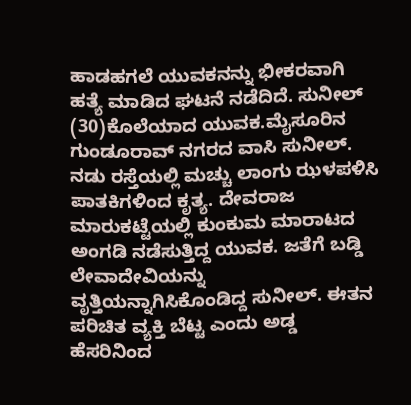ಹಾಡಹಗಲೆ ಯುವಕನನ್ನು ಭೀಕರವಾಗಿ ಹತ್ಯೆ ಮಾಡಿದ ಘಟನೆ ನಡೆದಿದೆ. ಸುನೀಲ್ (30)ಕೊಲೆಯಾದ ಯುವಕ.ಮೈಸೂರಿನ ಗುಂಡೂರಾವ್ ನಗರದ ವಾಸಿ ಸುನೀಲ್. ನಡು ರಸ್ತೆಯಲ್ಲಿ ಮಚ್ಚು ಲಾಂಗು ಝಳಪಳಿಸಿ ಪಾತಕಿಗಳಿಂದ ಕೃತ್ಯ. ದೇವರಾಜ ಮಾರುಕಟ್ಟೆಯಲ್ಲಿ ಕುಂಕುಮ ಮಾರಾಟದ ಅಂಗಡಿ ನಡೆಸುತ್ತಿದ್ದ ಯುವಕ. ಜತೆಗೆ ಬಡ್ಡಿ ಲೇವಾದೇವಿಯನ್ನು ವೃತ್ತಿಯನ್ನಾಗಿಸಿಕೊಂಡಿದ್ದ ಸುನೀಲ್. ಈತನ ಪರಿಚಿತ ವ್ಯಕ್ತಿ ಬೆಟ್ಟ ಎಂದು ಅಡ್ಡ ಹೆಸರಿನಿಂದ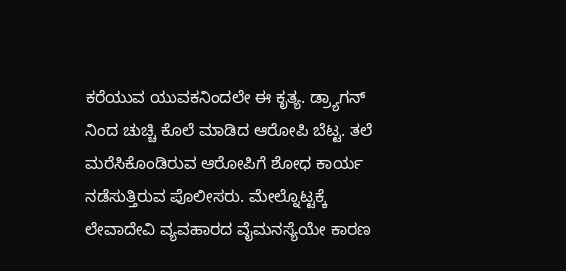ಕರೆಯುವ ಯುವಕನಿಂದಲೇ ಈ ಕೃತ್ಯ. ಡ್ರ್ಯಾಗನ್ ನಿಂದ ಚುಚ್ಚಿ ಕೊಲೆ ಮಾಡಿದ ಆರೋಪಿ ಬೆಟ್ಟ. ತಲೆ ಮರೆಸಿಕೊಂಡಿರುವ ಆರೋಪಿಗೆ ಶೋಧ ಕಾರ್ಯ ನಡೆಸುತ್ತಿರುವ ಪೊಲೀಸರು. ಮೇಲ್ನೊಟ್ಟಕ್ಕೆ ಲೇವಾದೇವಿ ವ್ಯವಹಾರದ ವೈಮನಸ್ಯೆಯೇ ಕಾರಣ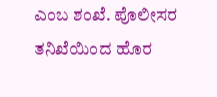ಎಂಬ ಶಂಖೆ. ಪೊಲೀಸರ ತನಿಖೆಯಿಂದ ಹೊರ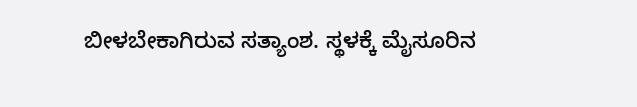ಬೀಳಬೇಕಾಗಿರುವ ಸತ್ಯಾಂಶ. ಸ್ಥಳಕ್ಕೆ ಮೈಸೂರಿನ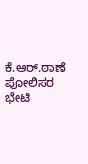ಕೆ.ಆರ್.ಠಾಣೆ ಪೋಲಿಸರ ಭೇಟಿ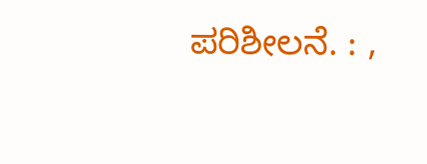ಪರಿಶೀಲನೆ. : ,